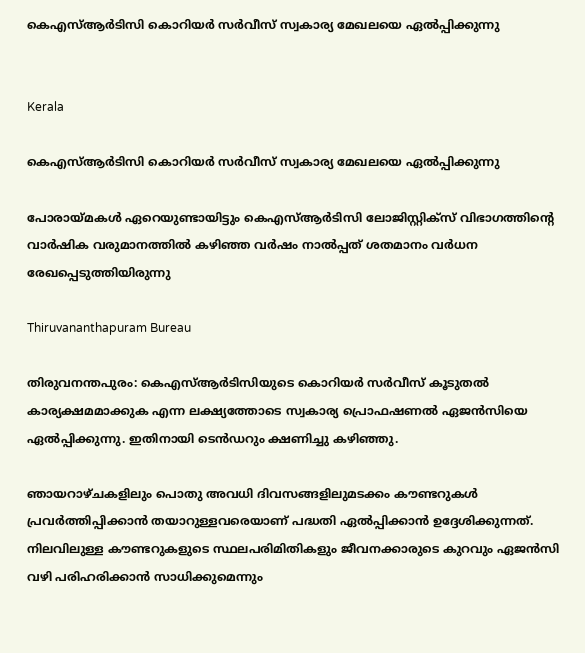കെഎസ്ആർടിസി കൊറിയർ സർവീസ് സ്വകാര്യ മേഖലയെ ഏൽപ്പിക്കുന്നു


Kerala

കെഎസ്ആർടിസി കൊറിയർ സർവീസ് സ്വകാര്യ മേഖലയെ ഏൽപ്പിക്കുന്നു

പോരായ്മകൾ ഏറെയുണ്ടായിട്ടും കെഎസ്ആർടിസി ലോജിസ്റ്റിക്സ് വിഭാഗത്തിന്‍റെ വാർഷിക വരുമാനത്തിൽ കഴിഞ്ഞ വർഷം നാൽപ്പത് ശതമാനം വർധന രേഖപ്പെടുത്തിയിരുന്നു

Thiruvananthapuram Bureau

തിരുവനന്തപുരം: കെഎസ്ആർടിസിയുടെ കൊറിയർ സർവീസ് കൂടുതൽ കാര്യക്ഷമമാക്കുക എന്ന ലക്ഷ്യത്തോടെ സ്വകാര്യ പ്രൊഫഷണൽ ഏജൻസിയെ ഏൽപ്പിക്കുന്നു. ഇതിനായി ടെൻഡറും ക്ഷണിച്ചു കഴിഞ്ഞു.

ഞായറാഴ്ചകളിലും പൊതു അവധി ദിവസങ്ങളിലുമടക്കം കൗണ്ടറുകൾ പ്രവർത്തിപ്പിക്കാൻ തയാറുള്ളവരെയാണ് പദ്ധതി ഏൽപ്പിക്കാൻ ഉദ്ദേശിക്കുന്നത്. നിലവിലുള്ള കൗണ്ടറുകളുടെ സ്ഥലപരിമിതികളും ജീവനക്കാരുടെ കുറവും ഏജൻസി വഴി പരിഹരിക്കാൻ സാധിക്കുമെന്നും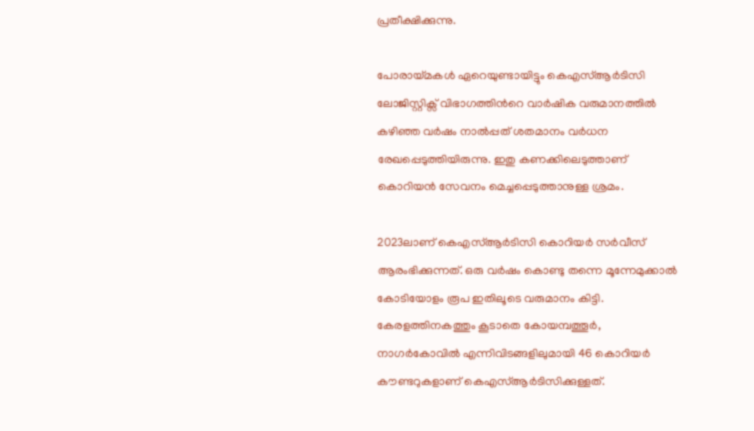പ്രതീക്ഷിക്കുന്നു.

പോരായ്മകൾ ഏറെയുണ്ടായിട്ടും കെഎസ്ആർടിസി ലോജിസ്റ്റിക്സ് വിഭാഗത്തിന്‍റെ വാർഷിക വരുമാനത്തിൽ കഴിഞ്ഞ വർഷം നാൽപ്പത് ശതമാനം വർധന രേഖപ്പെടുത്തിയിരുന്നു. ഇതു കണക്കിലെടുത്താണ് കൊറിയൻ സേവനം മെച്ചപ്പെടുത്താനുള്ള ശ്രമം.

2023ലാണ് കെഎസ്ആർടിസി കൊറിയർ സർവീസ് ആരംഭിക്കുന്നത്. ഒരു വർഷം കൊണ്ടു തന്നെ മൂന്നേമുക്കാൽ കോടിയോളം രൂപ ഇതിലൂടെ വരുമാനം കിട്ടി. കേരളത്തിനകത്തും കൂടാതെ കോയമ്പത്തൂർ, നാഗർകോവിൽ എന്നിവിടങ്ങളിലുമായി 46 കൊറിയർ കൗണ്ടറുകളാണ് കെഎസ്ആർടിസിക്കുള്ളത്.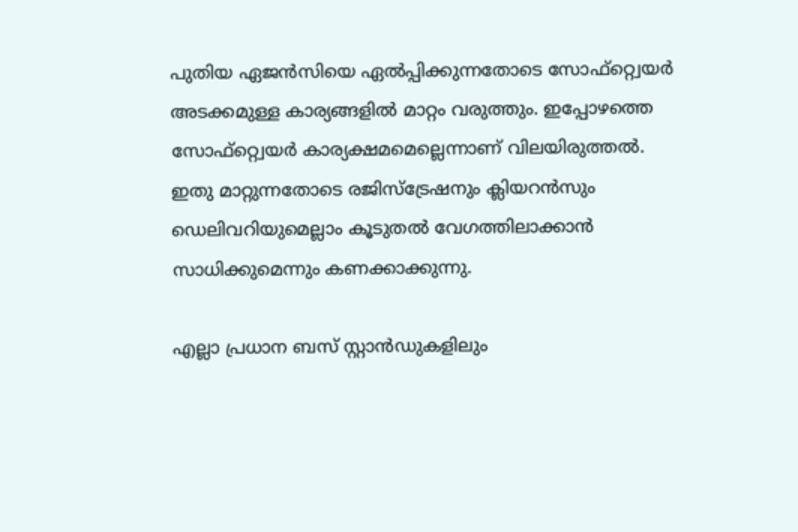പുതിയ ഏജൻസിയെ ഏൽപ്പിക്കുന്നതോടെ സോഫ്റ്റ്വെയർ അടക്കമുള്ള കാര്യങ്ങളിൽ മാറ്റം വരുത്തും. ഇപ്പോഴത്തെ സോഫ്റ്റ്വെയർ കാര്യക്ഷമമെല്ലെന്നാണ് വിലയിരുത്തൽ. ഇതു മാറ്റുന്നതോടെ രജിസ്ട്രേഷനും ക്ലിയറൻസും ഡെലിവറിയുമെല്ലാം കൂടുതൽ വേഗത്തിലാക്കാൻ സാധിക്കുമെന്നും കണക്കാക്കുന്നു.

എല്ലാ പ്രധാന ബസ് സ്റ്റാൻഡുകളിലും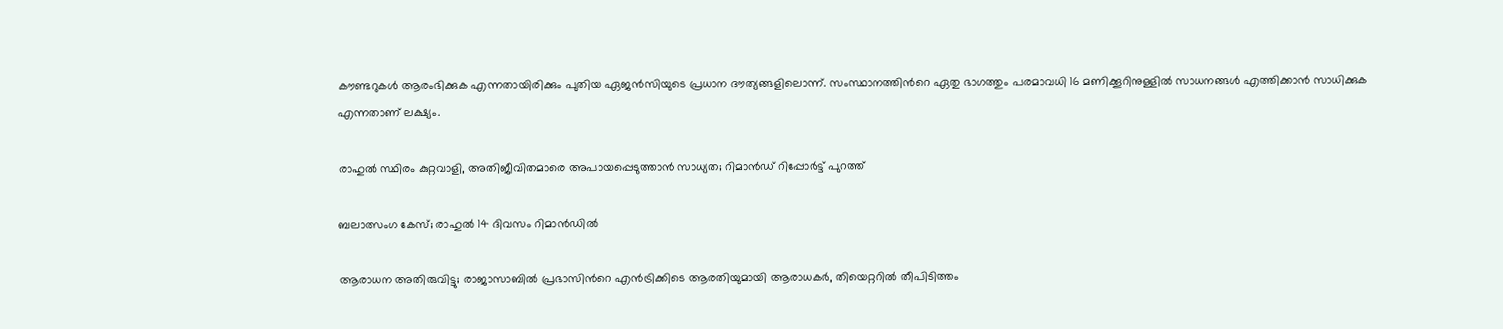കൗണ്ടറുകൾ ആരംഭിക്കുക എന്നതായിരിക്കും പുതിയ ഏജൻസിയുടെ പ്രധാന ദൗത്യങ്ങളിലൊന്ന്. സംസ്ഥാനത്തിന്‍റെ ഏതു ഭാഗത്തും പരമാവധി 16 മണിക്കൂറിനുള്ളിൽ സാധനങ്ങൾ എത്തിക്കാൻ സാധിക്കുക എന്നതാണ് ലക്ഷ്യം.

രാഹുൽ സ്ഥിരം കുറ്റവാളി, അതിജീവിതമാരെ അപായപ്പെടുത്താൻ സാധ‍്യത; റിമാൻഡ് റിപ്പോർട്ട് പുറത്ത്

ബലാത്സംഗ കേസ്; രാഹുൽ 14 ദിവസം റിമാൻഡിൽ‌

ആരാധന അതിരുവിട്ടു; രാജാസാബിൽ പ്രഭാസിന്‍റെ എൻട്രിക്കിടെ ആരതിയുമായി ആരാധകർ, തിയെറ്ററിൽ തീപിടിത്തം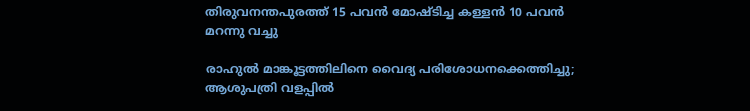തിരുവനന്തപുരത്ത് 15 പവൻ മോഷ്ടിച്ച കള്ളൻ 10 പവൻ മറന്നു വച്ചു

രാഹുൽ മാങ്കൂട്ടത്തിലിനെ വൈദ‍്യ പരിശോധനക്കെത്തിച്ചു; ആശുപത്രി വളപ്പിൽ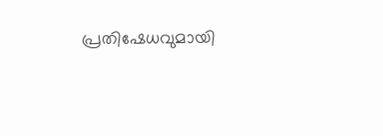പ്രതിഷേധവുമായി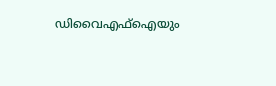ഡിവൈഎഫ്ഐയും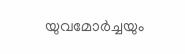യുവമോർച്ചയും